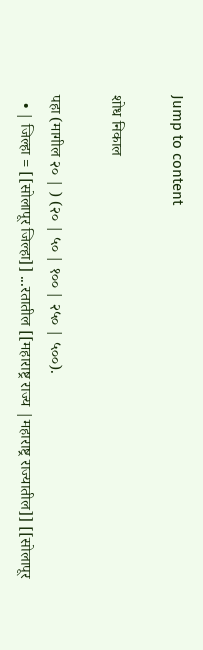Jump to content

शोध निकाल

पहा (मागील २० | ) (२० | ५० | १०० | २५० | ५००).
  • | जिल्हा = [[सोलापूर जिल्हा]] ...रतातील [[महाराष्ट्र राज्य |महाराष्ट्र राज्यातील]] [[सोलापूर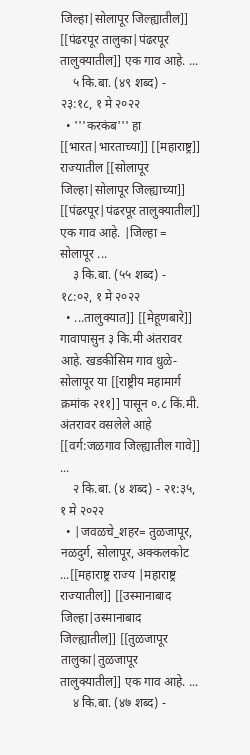जिल्हा|सोलापूर जिल्ह्यातील]] [[पंढरपूर तालुका|पंढरपूर तालुक्यातील]] एक गाव आहे. ...
    ५ कि.बा. (४९ शब्द) - २३:१८, १ मे २०२२
  • '''करकंब''' हा [[भारत|भारताच्या]] [[महाराष्ट्र]] राज्यातील [[सोलापूर जिल्हा|सोलापूर जिल्ह्याच्या]] [[पंढरपूर|पंढरपूर तालुक्यातील]] एक गाव आहे. |जिल्हा = सोलापूर ...
    ३ कि.बा. (५५ शब्द) - १८:०२, १ मे २०२२
  • ...तालुक्यात]] [[मेहूणबारे]] गावापासुन ३ कि.मी अंतरावर आहे. खडकीसिम गाव धुळे-सोलापूर या [[राष्ट्रीय महामार्ग क्रमांक २११]] पासून ०.८ किं.मी. अंतरावर वसलेले आहे [[वर्ग:जळगाव जिल्ह्यातील गावे]] ...
    २ कि.बा. (४ शब्द) - २१:३५, १ मे २०२२
  • |जवळचे_शहर= तुळजापूर, नळदुर्ग, सोलापूर, अक्कलकोट ...[[महाराष्ट्र राज्य |महाराष्ट्र राज्यातील]] [[उस्मानाबाद जिल्हा|उस्मानाबाद जिल्ह्यातील]] [[तुळजापूर तालुका|तुळजापूर तालुक्यातील]] एक गाव आहे. ...
    ४ कि.बा. (४७ शब्द) -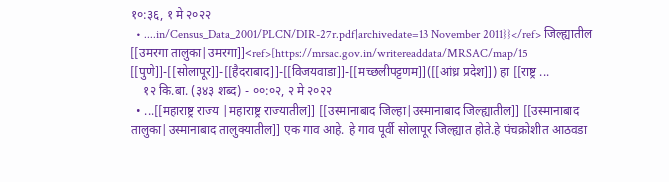१०:३६, १ मे २०२२
  • ....in/Census_Data_2001/PLCN/DIR-27r.pdf|archivedate=13 November 2011}}</ref> जिल्ह्यातील [[उमरगा तालुका|उमरगा]]<ref>[https://mrsac.gov.in/writereaddata/MRSAC/map/15 [[पुणे]]-[[सोलापूर]]-[[हैदराबाद]]-[[विजयवाडा]]-[[मच्छलीपट्टणम]]([[आंध्र प्रदेश]]) हा [[राष्ट्र ...
    १२ कि.बा. (३४३ शब्द) - ००:०२, २ मे २०२२
  • ...[[महाराष्ट्र राज्य |महाराष्ट्र राज्यातील]] [[उस्मानाबाद जिल्हा|उस्मानाबाद जिल्ह्यातील]] [[उस्मानाबाद तालुका|उस्मानाबाद तालुक्यातील]] एक गाव आहे. हे गाव पूर्वी सोलापूर जिल्ह्यात होते.हे पंचक्रोशीत आठवडा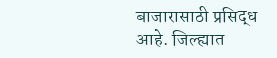बाजारासाठी प्रसिद्ध आहे. जिल्ह्यात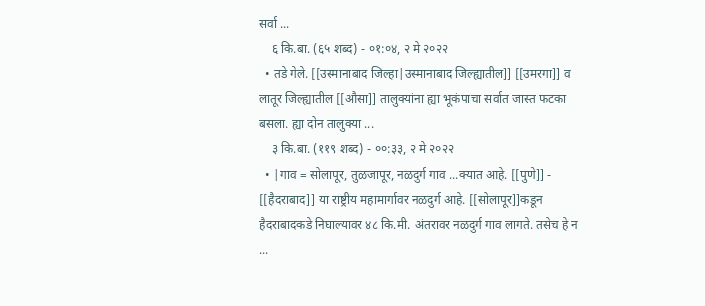सर्वा ...
    ६ कि.बा. (६५ शब्द) - ०१:०४, २ मे २०२२
  • तडे गेले. [[उस्मानाबाद जिल्हा|उस्मानाबाद जिल्ह्यातील]] [[उमरगा]] व लातूर जिल्ह्यातील [[औसा]] तालुक्यांना ह्या भूकंपाचा सर्वात जास्त फटका बसला. ह्या दोन तालुक्या ...
    ३ कि.बा. (११९ शब्द) - ००:३३, २ मे २०२२
  • |गाव = सोलापूर, तुळजापूर, नळदुर्ग गाव ...क्यात आहे. [[पुणे]] - [[हैदराबाद]] या राष्ट्रीय महामार्गावर नळदुर्ग आहे. [[सोलापूर]]कडून हैदराबादकडे निघाल्यावर ४८ कि.मी. अंतरावर नळदुर्ग गाव लागते. तसेच हे न ...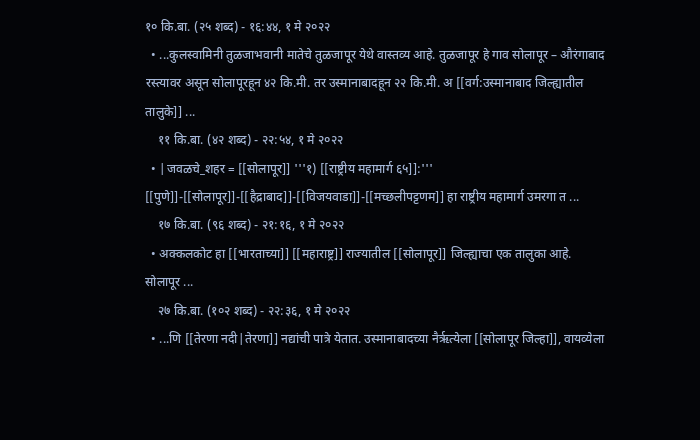१० कि.बा. (२५ शब्द) - १६:४४, १ मे २०२२
  • ...कुलस्वामिनी तुळजाभवानी मातेचे तुळजापूर येथे वास्तव्य आहे. तुळजापूर हे गाव सोलापूर – औरंगाबाद रस्त्यावर असून सोलापूरहून ४२ कि.मी. तर उस्मानाबादहून २२ कि.मी. अ [[वर्ग:उस्मानाबाद जिल्ह्यातील तालुके]] ...
    ११ कि.बा. (४२ शब्द) - २२:५४, १ मे २०२२
  • |जवळचे_शहर = [[सोलापूर]] '''१) [[राष्ट्रीय महामार्ग ६५]]:''' [[पुणे]]-[[सोलापूर]]-[[हैद्राबाद]]-[[विजयवाडा]]-[[मच्छलीपट्टणम]] हा राष्ट्रीय महामार्ग उमरगा त ...
    १७ कि.बा. (९६ शब्द) - २१:१६, १ मे २०२२
  • अक्कलकोट हा [[भारताच्या]] [[महाराष्ट्र]] राज्यातील [[सोलापूर]] जिल्ह्याचा एक तालुका आहे. सोलापूर ...
    २७ कि.बा. (१०२ शब्द) - २२:३६, १ मे २०२२
  • ...णि [[तेरणा नदी|तेरणा]] नद्यांची पात्रे येतात. उस्मानाबादच्या नैर्ऋत्येला [[सोलापूर जिल्हा]], वायव्येला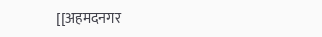[[अहमदनगर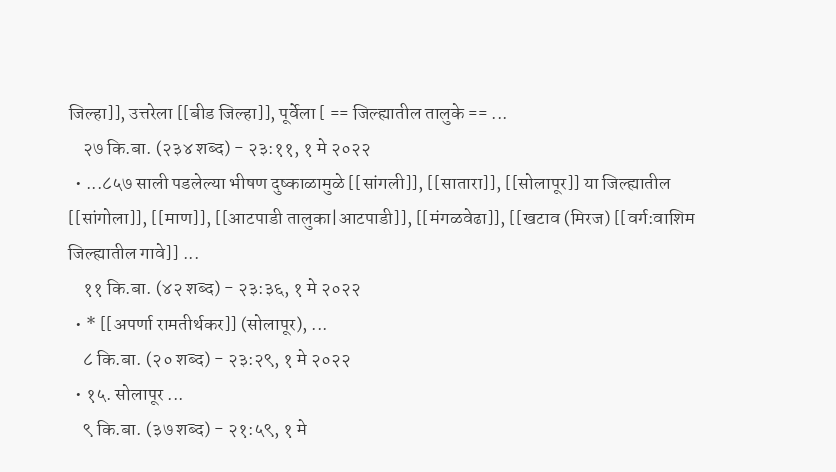जिल्हा]], उत्तरेला [[बीड जिल्हा]], पूर्वेला [ == जिल्ह्यातील तालुके == ...
    २७ कि.बा. (२३४ शब्द) - २३:११, १ मे २०२२
  • ...८५७ साली पडलेल्या भीषण दुष्काळामुळे [[सांगली]], [[सातारा]], [[सोलापूर]] या जिल्ह्यातील [[सांगोला]], [[माण]], [[आटपाडी तालुका|आटपाडी]], [[मंगळवेढा]], [[खटाव (मिरज) [[वर्ग:वाशिम जिल्ह्यातील गावे]] ...
    ११ कि.बा. (४२ शब्द) - २३:३६, १ मे २०२२
  • * [[अपर्णा रामतीर्थकर]] (सोलापूर), ...
    ८ कि.बा. (२० शब्द) - २३:२९, १ मे २०२२
  • १५. सोलापूर ...
    ९ कि.बा. (३७ शब्द) - २१:५९, १ मे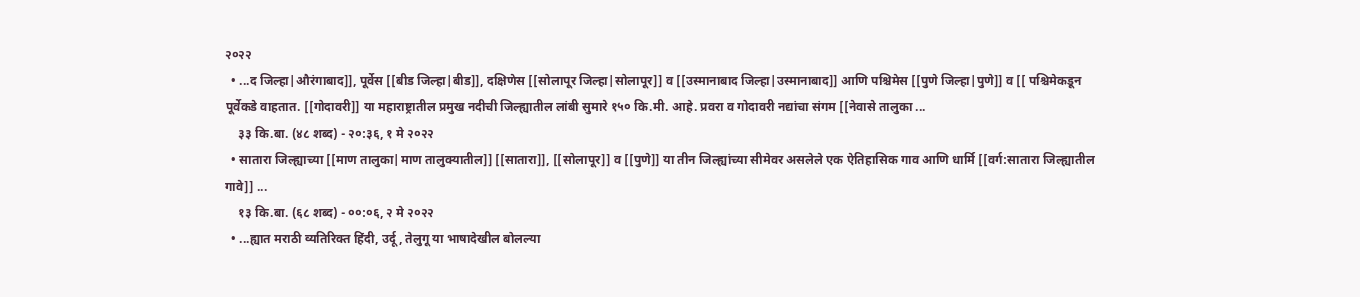२०२२
  • ...द जिल्हा|औरंगाबाद]], पूर्वेस [[बीड जिल्हा|बीड]], दक्षिणेस [[सोलापूर जिल्हा|सोलापूर]] व [[उस्मानाबाद जिल्हा|उस्मानाबाद]] आणि पश्चिमेस [[पुणे जिल्हा|पुणे]] व [[ पश्चिमेकडून पूर्वेकडे वाहतात. [[गोदावरी]] या महाराष्ट्रातील प्रमुख नदीची जिल्ह्यातील लांबी सुमारे १५० कि.मी. आहे. प्रवरा व गोदावरी नद्यांचा संगम [[नेवासे तालुका ...
    ३३ कि.बा. (४८ शब्द) - २०:३६, १ मे २०२२
  • सातारा जिल्ह्याच्या [[माण तालुका|माण तालुक्यातील]] [[सातारा]], [[सोलापूर]] व [[पुणे]] या तीन जिल्ह्यांच्या सीमेवर असलेले एक ऐतिहासिक गाव आणि धार्मि [[वर्ग:सातारा जिल्ह्यातील गावे]] ...
    १३ कि.बा. (६८ शब्द) - ००:०६, २ मे २०२२
  • ...ह्यात मराठी व्यतिरिक्त हिंदी, उर्दू, तेलुगू या भाषादेखील बोलल्या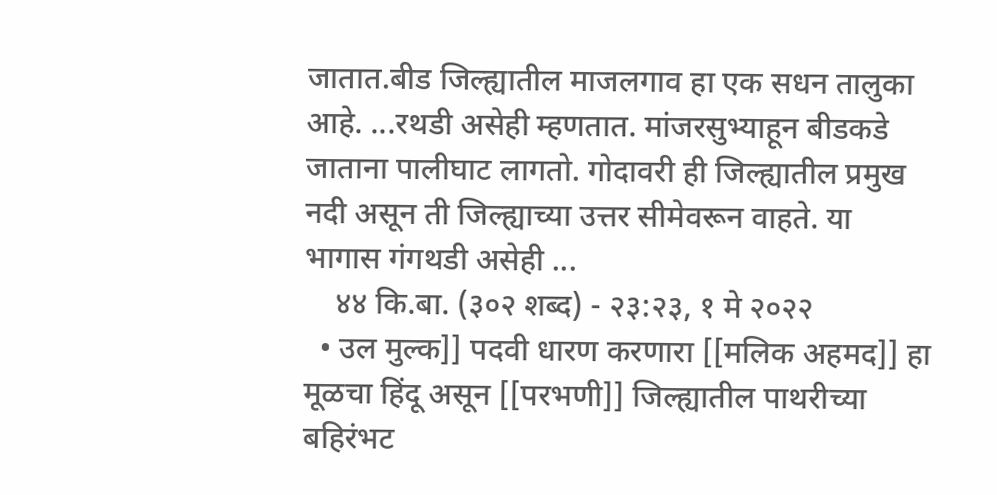जातात.बीड जिल्ह्यातील माजलगाव हा एक सधन तालुका आहे. ...रथडी असेही म्हणतात. मांजरसुभ्याहून बीडकडे जाताना पालीघाट लागतो. गोदावरी ही जिल्ह्यातील प्रमुख नदी असून ती जिल्ह्याच्या उत्तर सीमेवरून वाहते. या भागास गंगथडी असेही ...
    ४४ कि.बा. (३०२ शब्द) - २३:२३, १ मे २०२२
  • उल मुल्क]] पदवी धारण करणारा [[मलिक अहमद]] हा मूळचा हिंदू असून [[परभणी]] जिल्ह्यातील पाथरीच्या बहिरंभट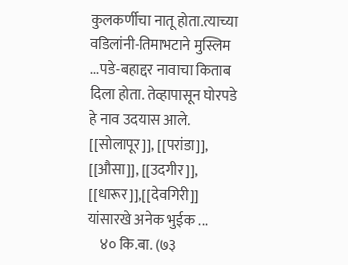कुलकर्णीचा नातू होता.त्याच्या वडिलांनी-तिमाभटाने मुस्लिम ...पडे-बहाद्दर नावाचा किताब दिला होता. तेव्हापासून घोरपडे हे नाव उदयास आले. [[सोलापूर]], [[परांडा]], [[औसा]], [[उदगीर]], [[धारूर]],[[देवगिरी]] यांसारखे अनेक भुईक ...
    ४० कि.बा. (७३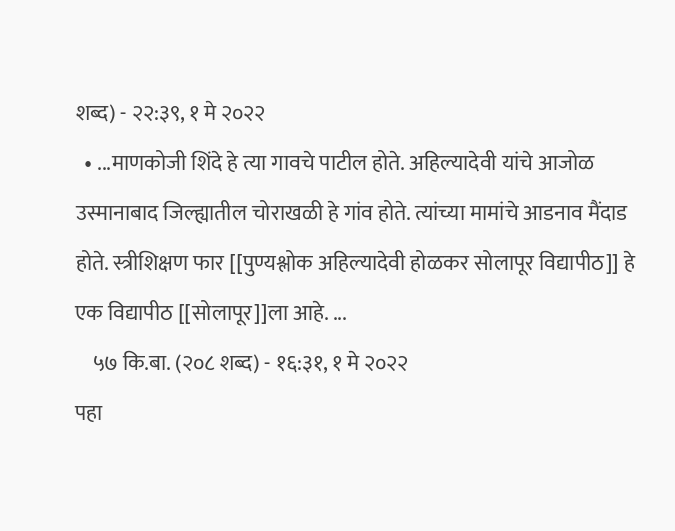शब्द) - २२:३९, १ मे २०२२
  • ...माणकोजी शिंदे हे त्या गावचे पाटील होते. अहिल्यादेवी यांचे आजोळ उस्मानाबाद जिल्ह्यातील चोराखळी हे गांव होते. त्यांच्या मामांचे आडनाव मैंदाड होते. स्त्रीशिक्षण फार [[पुण्यश्लोक अहिल्यादेवी होळकर सोलापूर विद्यापीठ]] हे एक विद्यापीठ [[सोलापूर]]ला आहे. ...
    ५७ कि.बा. (२०८ शब्द) - १६:३१, १ मे २०२२
पहा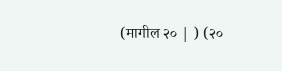(मागील २० | ) (२०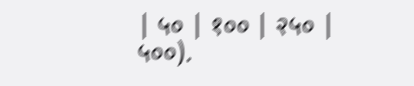| ५० | १०० | २५० | ५००).